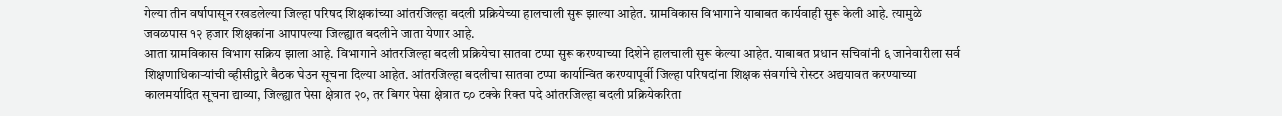गेल्या तीन वर्षापासून रखडलेल्या जिल्हा परिषद शिक्षकांच्या आंतरजिल्हा बदली प्रक्रियेच्या हालचाली सुरू झाल्या आहेत. ग्रामविकास विभागाने याबाबत कार्यवाही सुरू केली आहे. त्यामुळे जवळपास १२ हजार शिक्षकांना आपापल्या जिल्ह्यात बदलीने जाता येणार आहे.
आता ग्रामविकास विभाग सक्रिय झाला आहे. विभागाने आंतरजिल्हा बदली प्रक्रियेचा सातवा टप्पा सुरू करण्याच्या दिशेने हालचाली सुरू केल्या आहेत. याबाबत प्रधान सचिवांनी ६ जानेवारीला सर्व शिक्षणाधिकाऱ्यांची व्हीसीद्वारे बैठक घेउन सूचना दिल्या आहेत. आंतरजिल्हा बदलीचा सातवा टप्पा कार्यान्वित करण्यापूर्वी जिल्हा परिषदांना शिक्षक संवर्गाचे रोस्टर अद्ययावत करण्याच्या कालमर्यादित सूचना द्याव्या, जिल्ह्यात पेसा क्षेत्रात २०, तर बिगर पेसा क्षेत्रात ८० टक्के रिक्त पदे आंतरजिल्हा बदली प्रक्रियेकरिता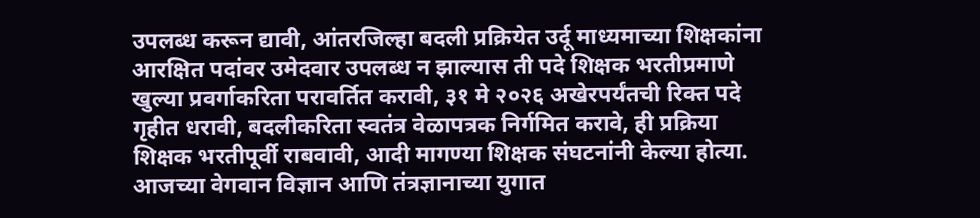उपलब्ध करून द्यावी, आंतरजिल्हा बदली प्रक्रियेत उर्दू माध्यमाच्या शिक्षकांना आरक्षित पदांवर उमेदवार उपलब्ध न झाल्यास ती पदे शिक्षक भरतीप्रमाणे खुल्या प्रवर्गाकरिता परावर्तित करावी, ३१ मे २०२६ अखेरपर्यंतची रिक्त पदे गृहीत धरावी, बदलीकरिता स्वतंत्र वेळापत्रक निर्गमित करावे, ही प्रक्रिया शिक्षक भरतीपूर्वी राबवावी, आदी मागण्या शिक्षक संघटनांनी केल्या होत्या.
आजच्या वेगवान विज्ञान आणि तंत्रज्ञानाच्या युगात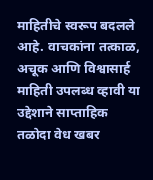माहितीचे स्वरूप बदलले आहे. वाचकांना तत्काळ, अचूक आणि विश्वासार्ह माहिती उपलब्ध व्हावी या उद्देशाने साप्ताहिक तळोदा वेध खबर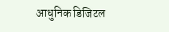आधुनिक डिजिटल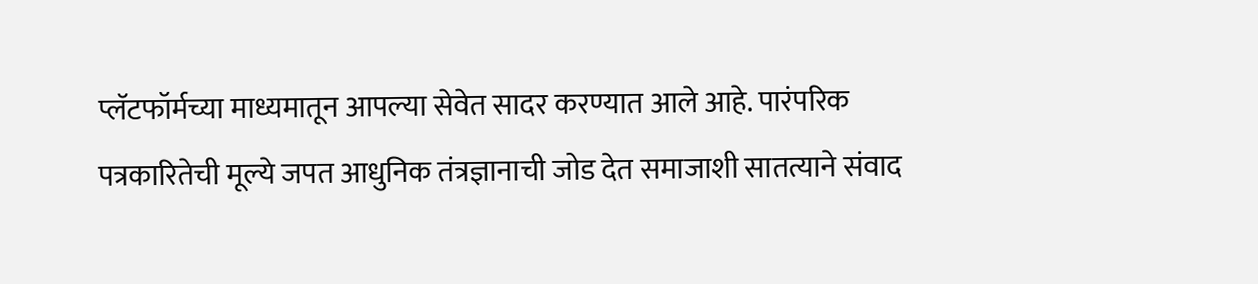प्लॅटफॉर्मच्या माध्यमातून आपल्या सेवेत सादर करण्यात आले आहे. पारंपरिक पत्रकारितेची मूल्ये जपत आधुनिक तंत्रज्ञानाची जोड देत समाजाशी सातत्याने संवाद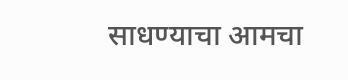साधण्याचा आमचा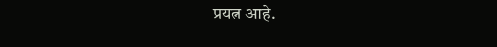प्रयत्न आहे.